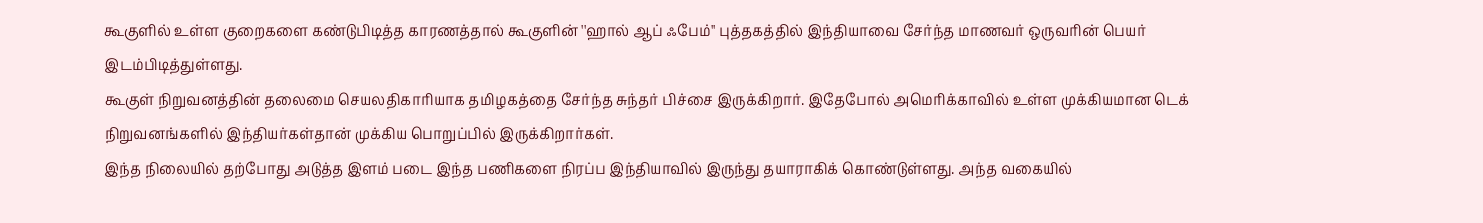கூகுளில் உள்ள குறைகளை கண்டுபிடித்த காரணத்தால் கூகுளின் ''ஹால் ஆப் ஃபேம்'' புத்தகத்தில் இந்தியாவை சேர்ந்த மாணவர் ஒருவரின் பெயர் இடம்பிடித்துள்ளது.
கூகுள் நிறுவனத்தின் தலைமை செயலதிகாரியாக தமிழகத்தை சேர்ந்த சுந்தர் பிச்சை இருக்கிறார். இதேபோல் அமெரிக்காவில் உள்ள முக்கியமான டெக் நிறுவனங்களில் இந்தியர்கள்தான் முக்கிய பொறுப்பில் இருக்கிறார்கள்.
இந்த நிலையில் தற்போது அடுத்த இளம் படை இந்த பணிகளை நிரப்ப இந்தியாவில் இருந்து தயாராகிக் கொண்டுள்ளது. அந்த வகையில்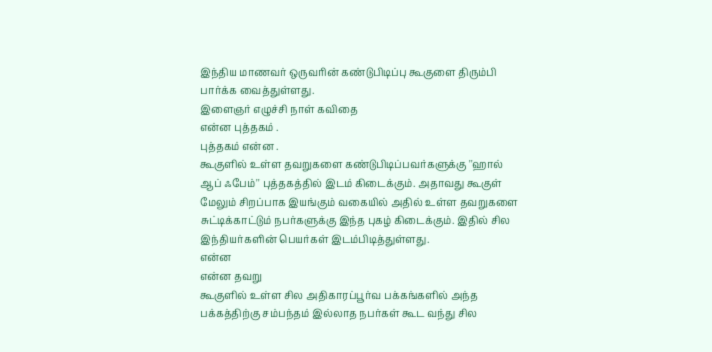இந்திய மாணவர் ஒருவரின் கண்டுபிடிப்பு கூகுளை திரும்பி பார்க்க வைத்துள்ளது.
இளைஞர் எழுச்சி நாள் கவிதை
என்ன புத்தகம் .
புத்தகம் என்ன .
கூகுளில் உள்ள தவறுகளை கண்டுபிடிப்பவர்களுக்கு ''ஹால் ஆப் ஃபேம்'' புத்தகத்தில் இடம் கிடைக்கும். அதாவது கூகுள் மேலும் சிறப்பாக இயங்கும் வகையில் அதில் உள்ள தவறுகளை சுட்டிக்காட்டும் நபர்களுக்கு இந்த புகழ் கிடைக்கும். இதில் சில இந்தியர்களின் பெயர்கள் இடம்பிடித்துள்ளது.
என்ன
என்ன தவறு
கூகுளில் உள்ள சில அதிகாரப்பூர்வ பக்கங்களில் அந்த பக்கத்திற்கு சம்பந்தம் இல்லாத நபர்கள் கூட வந்து சில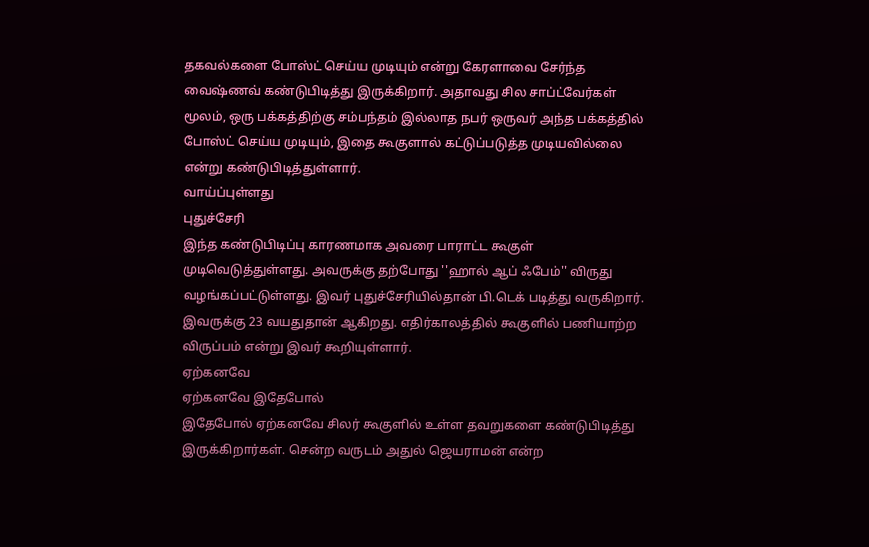தகவல்களை போஸ்ட் செய்ய முடியும் என்று கேரளாவை சேர்ந்த வைஷ்ணவ் கண்டுபிடித்து இருக்கிறார். அதாவது சில சாப்ட்வேர்கள் மூலம், ஒரு பக்கத்திற்கு சம்பந்தம் இல்லாத நபர் ஒருவர் அந்த பக்கத்தில் போஸ்ட் செய்ய முடியும், இதை கூகுளால் கட்டுப்படுத்த முடியவில்லை என்று கண்டுபிடித்துள்ளார்.
வாய்ப்புள்ளது
புதுச்சேரி
இந்த கண்டுபிடிப்பு காரணமாக அவரை பாராட்ட கூகுள் முடிவெடுத்துள்ளது. அவருக்கு தற்போது ''ஹால் ஆப் ஃபேம்'' விருது வழங்கப்பட்டுள்ளது. இவர் புதுச்சேரியில்தான் பி.டெக் படித்து வருகிறார். இவருக்கு 23 வயதுதான் ஆகிறது. எதிர்காலத்தில் கூகுளில் பணியாற்ற விருப்பம் என்று இவர் கூறியுள்ளார்.
ஏற்கனவே
ஏற்கனவே இதேபோல்
இதேபோல் ஏற்கனவே சிலர் கூகுளில் உள்ள தவறுகளை கண்டுபிடித்து இருக்கிறார்கள். சென்ற வருடம் அதுல் ஜெயராமன் என்ற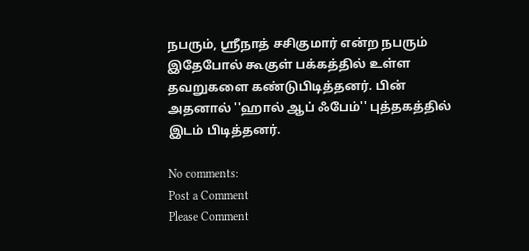நபரும், ஸ்ரீநாத் சசிகுமார் என்ற நபரும் இதேபோல் கூகுள் பக்கத்தில் உள்ள தவறுகளை கண்டுபிடித்தனர். பின் அதனால் ''ஹால் ஆப் ஃபேம்'' புத்தகத்தில் இடம் பிடித்தனர்.

No comments:
Post a Comment
Please Comment